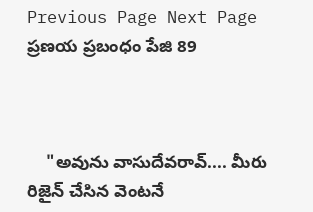Previous Page Next Page
ప్రణయ ప్రబంధం పేజి 89



    "అవును వాసుదేవరావ్.... మీరు రిజైన్ చేసిన వెంటనే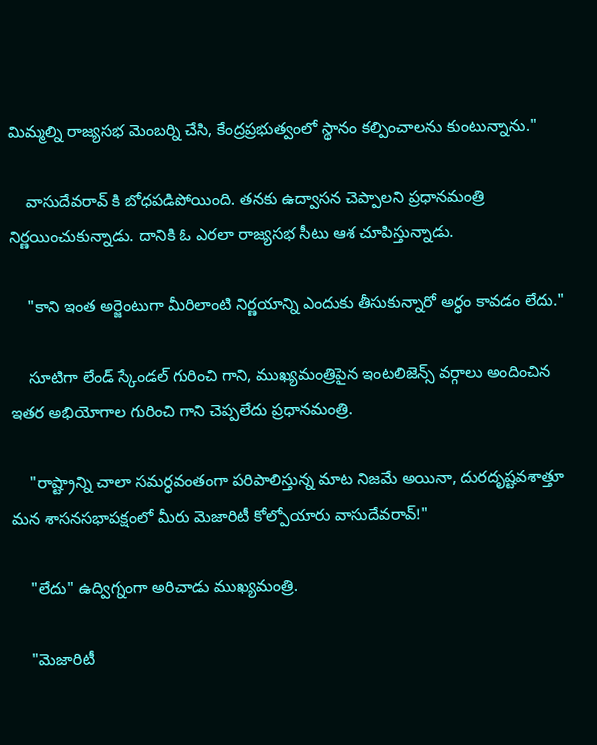మిమ్మల్ని రాజ్యసభ మెంబర్ని చేసి, కేంద్రప్రభుత్వంలో స్థానం కల్పించాలను కుంటున్నాను."

    వాసుదేవరావ్ కి బోధపడిపోయింది. తనకు ఉద్వాసన చెప్పాలని ప్రధానమంత్రి నిర్ణయించుకున్నాడు. దానికి ఓ ఎరలా రాజ్యసభ సీటు ఆశ చూపిస్తున్నాడు.

    "కాని ఇంత అర్జెంటుగా మీరిలాంటి నిర్ణయాన్ని ఎందుకు తీసుకున్నారో అర్ధం కావడం లేదు."

    సూటిగా లేండ్ స్కేండల్ గురించి గాని, ముఖ్యమంత్రిపైన ఇంటలిజెన్స్ వర్గాలు అందించిన ఇతర అభియోగాల గురించి గాని చెప్పలేదు ప్రధానమంత్రి.

    "రాష్ట్రాన్ని చాలా సమర్ధవంతంగా పరిపాలిస్తున్న మాట నిజమే అయినా, దురదృష్టవశాత్తూ మన శాసనసభాపక్షంలో మీరు మెజారిటీ కోల్పోయారు వాసుదేవరావ్!"

    "లేదు" ఉద్విగ్నంగా అరిచాడు ముఖ్యమంత్రి.

    "మెజారిటీ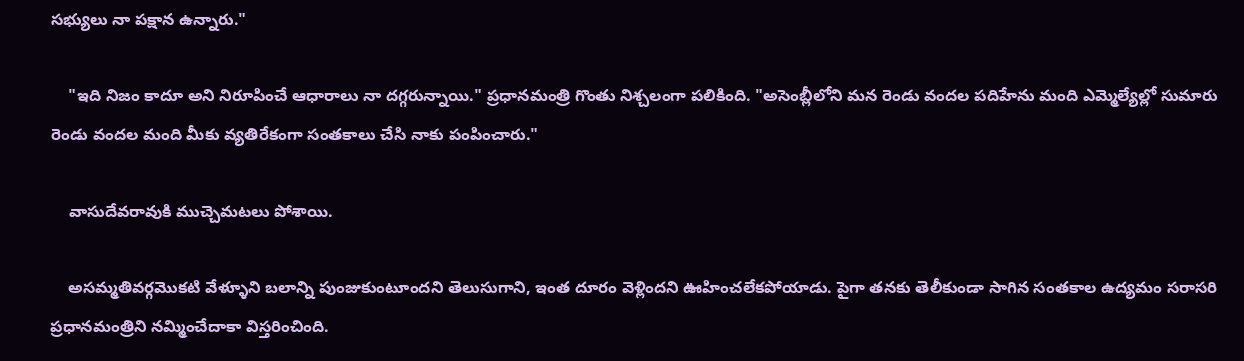సభ్యులు నా పక్షాన ఉన్నారు."

    "ఇది నిజం కాదూ అని నిరూపించే ఆధారాలు నా దగ్గరున్నాయి." ప్రధానమంత్రి గొంతు నిశ్చలంగా పలికింది. "అసెంబ్లీలోని మన రెండు వందల పదిహేను మంది ఎమ్మెల్యేల్లో సుమారు రెండు వందల మంది మీకు వ్యతిరేకంగా సంతకాలు చేసి నాకు పంపించారు."

    వాసుదేవరావుకి ముచ్చెమటలు పోశాయి.

    అసమ్మతివర్గమొకటి వేళ్ళూని బలాన్ని పుంజుకుంటూందని తెలుసుగాని, ఇంత దూరం వెళ్లిందని ఊహించలేకపోయాడు. పైగా తనకు తెలీకుండా సాగిన సంతకాల ఉద్యమం సరాసరి ప్రధానమంత్రిని నమ్మించేదాకా విస్తరించింది.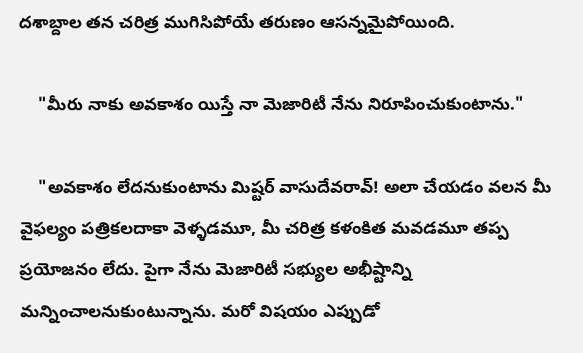దశాబ్దాల తన చరిత్ర ముగిసిపోయే తరుణం ఆసన్నమైపోయింది.

    "మీరు నాకు అవకాశం యిస్తే నా మెజారిటీ నేను నిరూపించుకుంటాను."

    "అవకాశం లేదనుకుంటాను మిష్టర్ వాసుదేవరావ్! అలా చేయడం వలన మీ వైఫల్యం పత్రికలదాకా వెళ్ళడమూ, మీ చరిత్ర కళంకిత మవడమూ తప్ప ప్రయోజనం లేదు. పైగా నేను మెజారిటీ సభ్యుల అభీష్టాన్ని మన్నించాలనుకుంటున్నాను. మరో విషయం ఎప్పుడో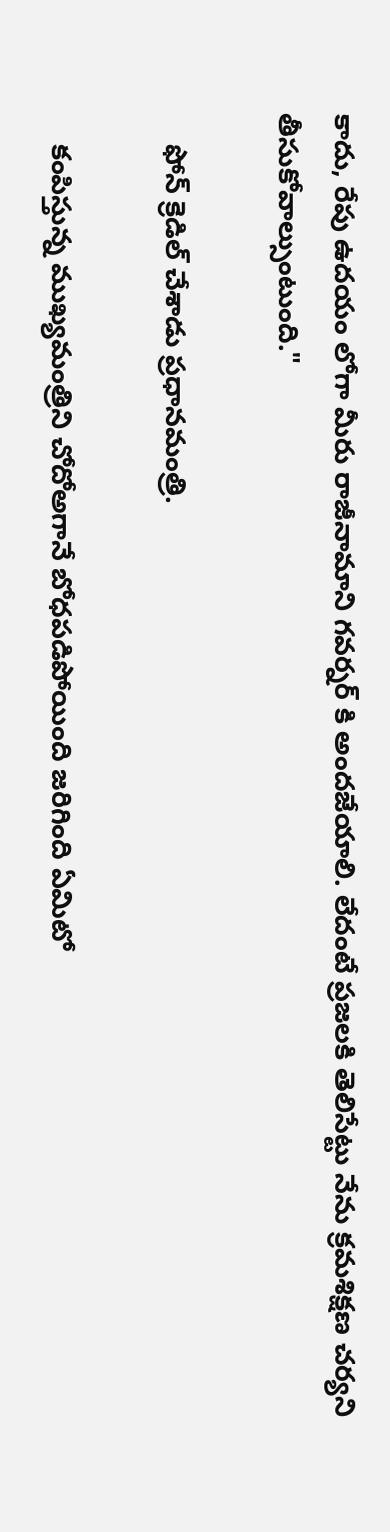కాదు, రేపు ఉదయం లోగా మీరు రాజీనామాని గవర్నర్ కి అందజేయాలి. లేదంటే ప్రజలకి తెలిసేట్టు నేను క్రమశిక్షణ చర్యని తీసుకోవాల్సుంటుంది."

    ఫోన్ క్రెడిల్ చేశాడు ప్రధానమంత్రి.

    కంపిస్తున్న ముఖ్యమంత్రిని చోదోఅగానే బోధపడిపోయింది జరిగింది ఏమిటో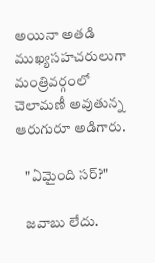అయినా అతడి ముఖ్యసహచరులుగా మంత్రివర్గంలో చెలామణీ అవుతున్న ఆరుగురూ అడిగారు.

    "ఏమైంది సర్?"

    జవాబు లేదు.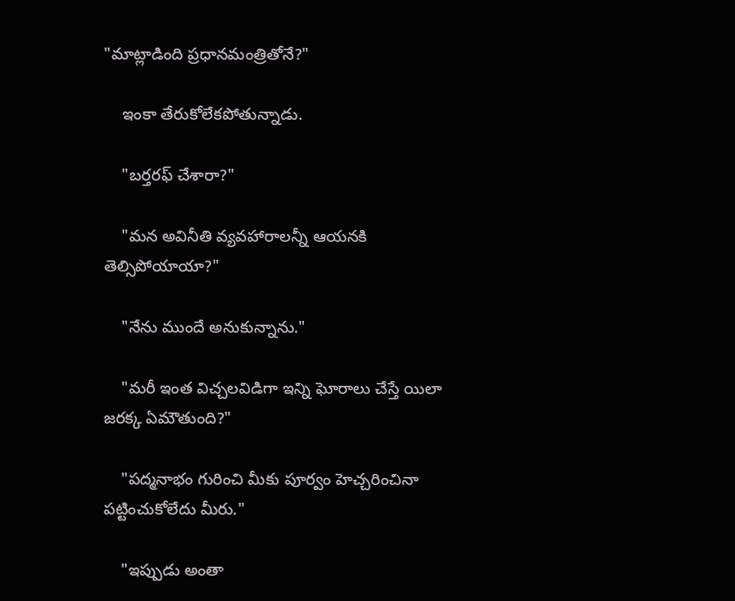"మాట్లాడింది ప్రధానమంత్రితోనే?"

    ఇంకా తేరుకోలేకపోతున్నాడు.

    "బర్తరఫ్ చేశారా?"

    "మన అవినీతి వ్యవహారాలన్నీ ఆయనకి తెల్సిపోయాయా?"

    "నేను ముందే అనుకున్నాను."

    "మరీ ఇంత విచ్చలవిడిగా ఇన్ని ఘోరాలు చేస్తే యిలా జరక్క ఏమౌతుంది?"

    "పద్మనాభం గురించి మీకు పూర్వం హెచ్చరించినా పట్టించుకోలేదు మీరు."

    "ఇప్పుడు అంతా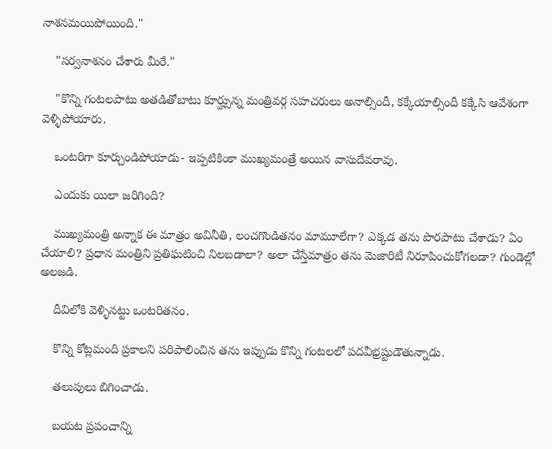నాశనమయిపోయింది."

    "సర్వనాశనం చేశారు మీరే."

    "కొన్ని గంటలపాటు అతడితోబాటు కూర్హ్సున్న మంత్రివర్గ సహచరులు అనాల్సిందీ, కక్కేయాల్సిందీ కక్కేసి ఆవేశంగా వెళ్ళిపోయారు.

    ఒంటరిగా కూర్చుండిపోయాడు- ఇప్పటికింకా ముఖ్యమంత్రే అయిన వాసుదేవరావు.

    ఎందుకు యిలా జరిగింది?

    ముఖ్యమంత్రి అన్నాక ఈ మాత్రం అవినీతి, లంచగొండితనం మామూలేగా? ఎక్కడ తను పొరపాటు చేశాడు? ఏం చేయాలి? ప్రధాన మంత్రిని ప్రతిఘటించి నిలబడాలా? అలా చేస్తేమాత్రం తను మెజారిటీ నిరూపించుకోగలడా? గుండెల్లో అలజడి.

    దీవిలోకి వెళ్ళినట్టు ఒంటరితనం.

    కొన్ని కోట్లమంది ప్రకాలని పరిపాలించిన తను ఇప్పుడు కొన్ని గంటలలో పదవీభ్రష్టుడౌతున్నాడు.

    తలుపులు బిగించాడు.

    బయట ప్రపంచాన్ని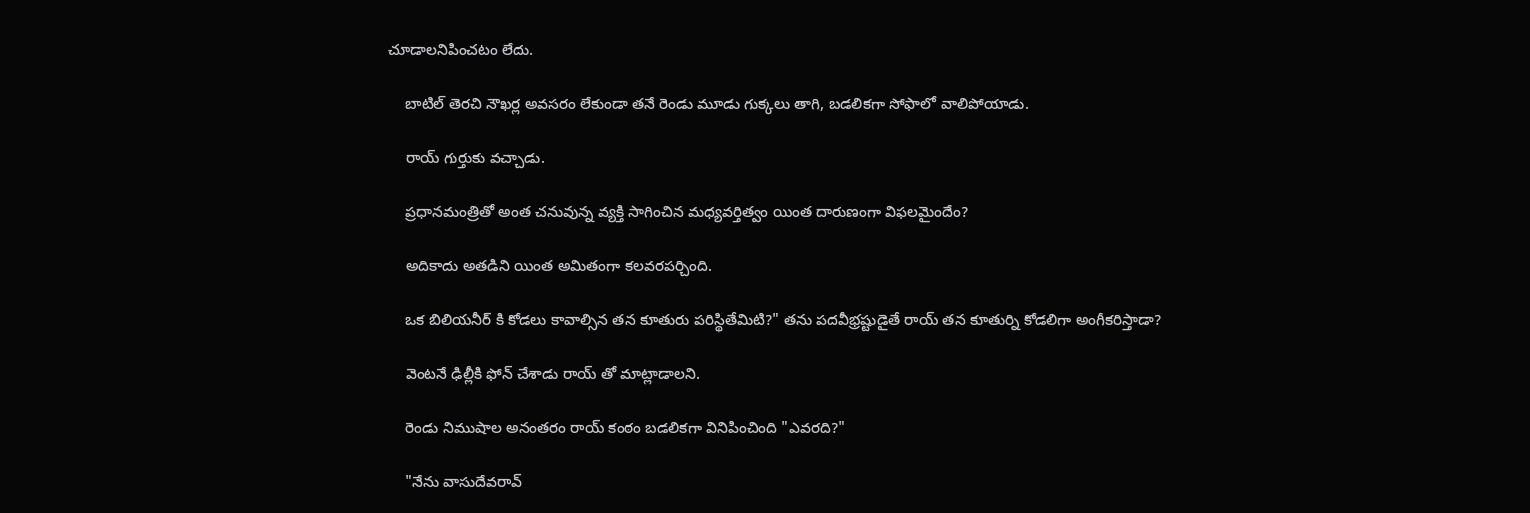చూడాలనిపించటం లేదు.

    బాటిల్ తెరచి నౌఖర్ల అవసరం లేకుండా తనే రెండు మూడు గుక్కలు తాగి, బడలికగా సోఫాలో వాలిపోయాడు.

    రాయ్ గుర్తుకు వచ్చాడు.

    ప్రధానమంత్రితో అంత చనువున్న వ్యక్తి సాగించిన మధ్యవర్తిత్వం యింత దారుణంగా విఫలమైందేం?

    అదికాదు అతడిని యింత అమితంగా కలవరపర్చింది.

    ఒక బిలియనీర్ కి కోడలు కావాల్సిన తన కూతురు పరిస్థితేమిటి?" తను పదవీభ్రష్టుడైతే రాయ్ తన కూతుర్ని కోడలిగా అంగీకరిస్తాడా?

    వెంటనే ఢిల్లీకి ఫోన్ చేశాడు రాయ్ తో మాట్లాడాలని.

    రెండు నిముషాల అనంతరం రాయ్ కంఠం బడలికగా వినిపించింది "ఎవరది?"

    "నేను వాసుదేవరావ్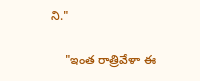ని."

    "ఇంత రాత్రివేళా ఈ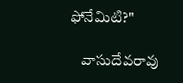ఫోనేమిటి?"

    వాసుదేవరావు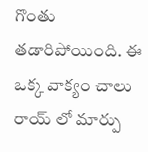గొంతు తడారిపోయింది. ఈ ఒక్క వాక్యం చాలు రాయ్ లో మార్పు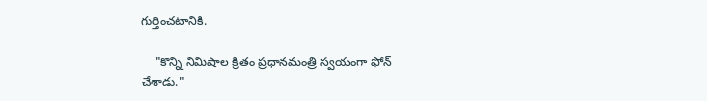గుర్తించటానికి.

    "కొన్ని నిమిషాల క్రితం ప్రధానమంత్రి స్వయంగా ఫోన్ చేశాడు."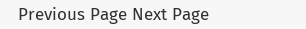Previous Page Next Page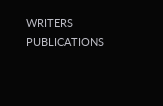WRITERS
PUBLICATIONS